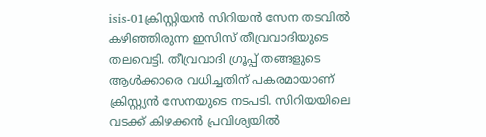isis-01ക്രിസ്റ്റിയന്‍ സിറിയന്‍ സേന തടവില്‍ കഴിഞ്ഞിരുന്ന ഇസിസ് തീവ്രവാദിയുടെ തലവെട്ടി. തീവ്രവാദി ഗ്രൂപ്പ് തങ്ങളുടെ ആള്‍ക്കാരെ വധിച്ചതിന് പകരമായാണ് ക്രിസ്റ്റ്യന്‍ സേനയുടെ നടപടി. സിറിയയിലെ വടക്ക് കിഴക്കന്‍ പ്രവിശ്യയില്‍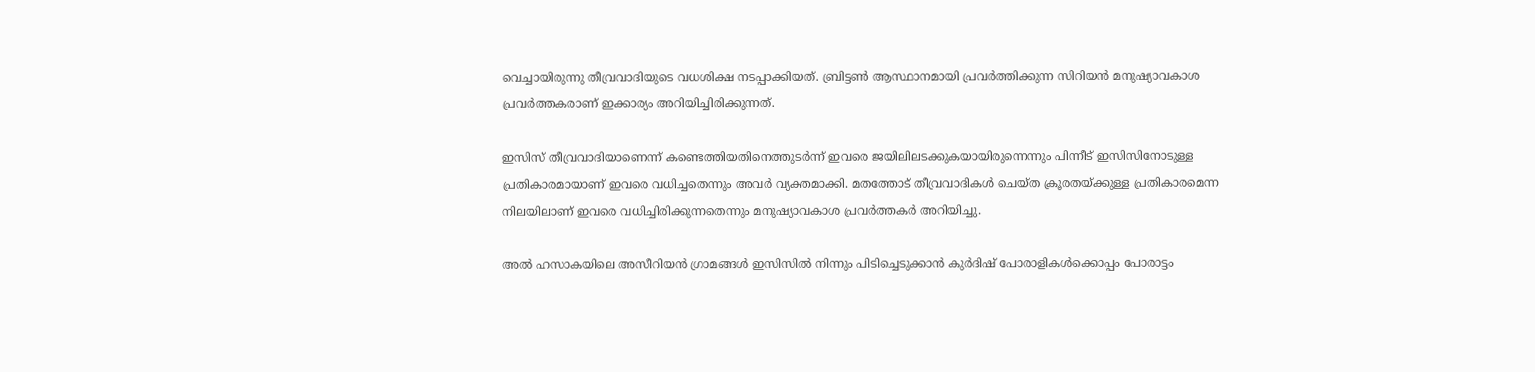വെച്ചായിരുന്നു തീവ്രവാദിയുടെ വധശിക്ഷ നടപ്പാക്കിയത്. ബ്രിട്ടണ്‍ ആസ്ഥാനമായി പ്രവര്‍ത്തിക്കുന്ന സിറിയന്‍ മനുഷ്യാവകാശ പ്രവര്‍ത്തകരാണ് ഇക്കാര്യം അറിയിച്ചിരിക്കുന്നത്.

ഇസിസ് തീവ്രവാദിയാണെന്ന് കണ്ടെത്തിയതിനെത്തുടര്‍ന്ന് ഇവരെ ജയിലിലടക്കുകയായിരുന്നെന്നും പിന്നീട് ഇസിസിനോടുള്ള പ്രതികാരമായാണ് ഇവരെ വധിച്ചതെന്നും അവര്‍ വ്യക്തമാക്കി. മതത്തോട് തീവ്രവാദികള്‍ ചെയ്ത ക്രൂരതയ്ക്കുള്ള പ്രതികാരമെന്ന നിലയിലാണ് ഇവരെ വധിച്ചിരിക്കുന്നതെന്നും മനുഷ്യാവകാശ പ്രവര്‍ത്തകര്‍ അറിയിച്ചു.

അല്‍ ഹസാകയിലെ അസീറിയന്‍ ഗ്രാമങ്ങള്‍ ഇസിസില്‍ നിന്നും പിടിച്ചെടുക്കാന്‍ കുര്‍ദിഷ് പോരാളികള്‍ക്കൊപ്പം പോരാട്ടം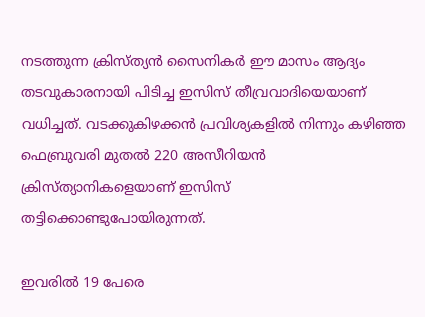നടത്തുന്ന ക്രിസ്ത്യന്‍ സൈനികര്‍ ഈ മാസം ആദ്യം തടവുകാരനായി പിടിച്ച ഇസിസ് തീവ്രവാദിയെയാണ് വധിച്ചത്. വടക്കുകിഴക്കന്‍ പ്രവിശ്യകളില്‍ നിന്നും കഴിഞ്ഞ ഫെബ്രുവരി മുതല്‍ 220 അസീറിയന്‍ ക്രിസ്ത്യാനികളെയാണ് ഇസിസ് തട്ടിക്കൊണ്ടുപോയിരുന്നത്.

ഇവരില്‍ 19 പേരെ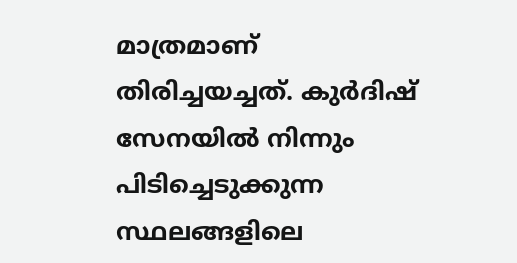മാത്രമാണ് തിരിച്ചയച്ചത്. കുര്‍ദിഷ് സേനയില്‍ നിന്നും പിടിച്ചെടുക്കുന്ന സ്ഥലങ്ങളിലെ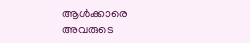ആള്‍ക്കാരെ അവരുടെ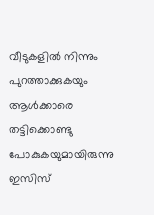വീടുകളില്‍ നിന്നും പുറത്താക്കുകയും ആള്‍ക്കാരെ തട്ടിക്കൊണ്ടു പോകുകയുമായിരുന്നു ഇസിസ്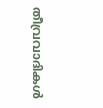തീവ്രവാദികള്‍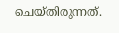ചെയ്തിരുന്നത്.